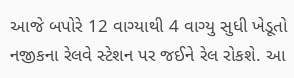આજે બપોરે 12 વાગ્યાથી 4 વાગ્યુ સુધી ખેડૂતો નજીકના રેલવે સ્ટેશન પર જઈને રેલ રોકશે. આ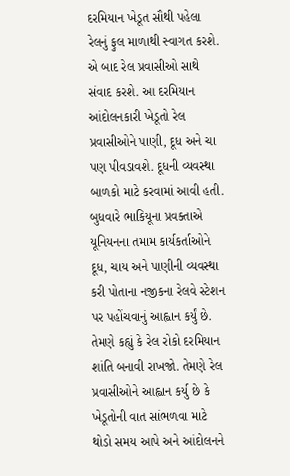દરમિયાન ખેડૂત સૌથી પહેલા રેલનું ફુલ માળાથી સ્વાગત કરશે. એ બાદ રેલ પ્રવાસીઓ સાથે સંવાદ કરશે. આ દરમિયાન આંદોલનકારી ખેડૂતો રેલ પ્રવાસીઓને પાણી, દૂધ અને ચા પણ પીવડાવશે. દૂધની વ્યવસ્થા બાળકો માટે કરવામાં આવી હતી.
બુધવારે ભાકિયૂના પ્રવક્તાએ યૂનિયનના તમામ કાર્યકર્તાઓને દૂધ, ચાય અને પાણીની વ્યવસ્થા કરી પોતાના નજીકના રેલવે સ્ટેશન પર પહોંચવાનું આહ્વાન કર્યું છે. તેમણે કહ્યું કે રેલ રોકો દરમિયાન શાંતિ બનાવી રાખજો. તેમણે રેલ પ્રવાસીઓને આહ્વાન કર્યુ છે કે ખેડૂતોની વાત સાંભળવા માટે થોડો સમય આપે અને આંદોલનને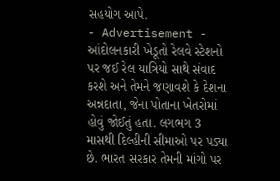સહયોગ આપે.
- Advertisement -
આંદોલનકારી ખેડૂતો રેલવે સ્ટેશનો પર જઈ રેલ યાત્રિયો સાથે સંવાદ કરશે અને તેમને જણાવશે કે દેશના અન્નદાતા, જેના પોતાના ખેતરોમાં હોવું જોઈતું હતા. લગભગ 3 માસથી દિલ્હીની સીમાઓ પર પડ્યા છે. ભારત સરકાર તેમની માંગો પર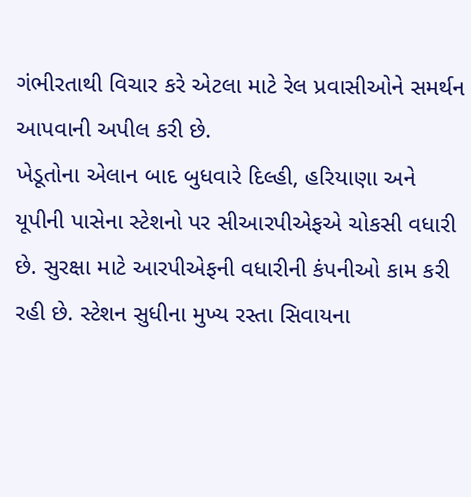ગંભીરતાથી વિચાર કરે એટલા માટે રેલ પ્રવાસીઓને સમર્થન આપવાની અપીલ કરી છે.
ખેડૂતોના એલાન બાદ બુધવારે દિલ્હી, હરિયાણા અને યૂપીની પાસેના સ્ટેશનો પર સીઆરપીએફએ ચોકસી વધારી છે. સુરક્ષા માટે આરપીએફની વધારીની કંપનીઓ કામ કરી રહી છે. સ્ટેશન સુધીના મુખ્ય રસ્તા સિવાયના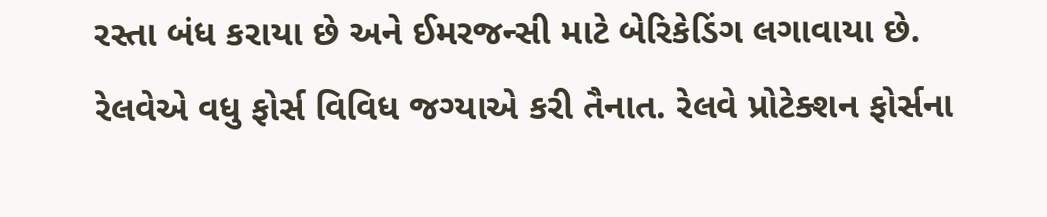રસ્તા બંધ કરાયા છે અને ઈમરજન્સી માટે બેરિકેડિંગ લગાવાયા છે. રેલવેએ વધુ ફોર્સ વિવિધ જગ્યાએ કરી તૈનાત. રેલવે પ્રોટેક્શન ફોર્સના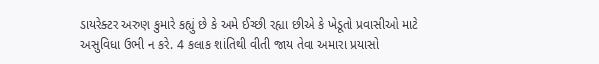ડાયરેક્ટર અરુણ કુમારે કહ્યું છે કે અમે ઈચ્છી રહ્યા છીએ કે ખેડૂતો પ્રવાસીઓ માટે અસુવિધા ઉભી ન કરે. 4 કલાક શાંતિથી વીતી જાય તેવા અમારા પ્રયાસો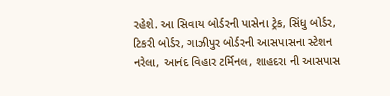રહેશે. આ સિવાય બોર્ડરની પાસેના ટ્રેક, સિંધુ બોર્ડર, ટિકરી બોર્ડર, ગાઝીપુર બોર્ડરની આસપાસના સ્ટેશન નરેલા, આનંદ વિહાર ટર્મિનલ, શાહદરા ની આસપાસ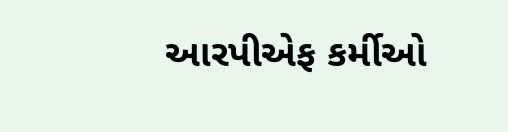આરપીએફ કર્મીઓ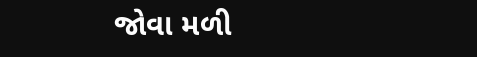જોવા મળી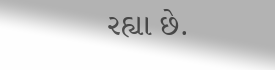રહ્યા છે.